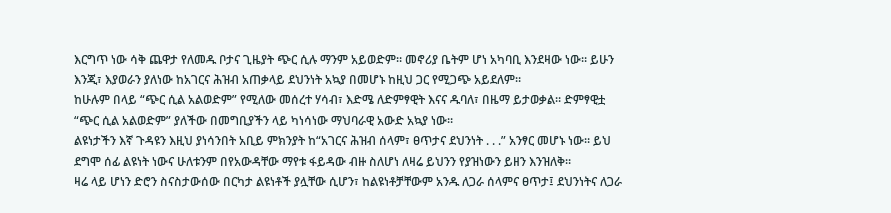እርግጥ ነው ሳቅ ጨዋታ የለመዱ ቦታና ጊዜያት ጭር ሲሉ ማንም አይወድም። መኖሪያ ቤትም ሆነ አካባቢ እንደዛው ነው። ይሁን እንጂ፣ እያወራን ያለነው ከአገርና ሕዝብ አጠቃላይ ደህንነት አኳያ በመሆኑ ከዚህ ጋር የሚጋጭ አይደለም።
ከሁሉም በላይ “ጭር ሲል አልወድም” የሚለው መሰረተ ሃሳብ፣ እድሜ ለድምፃዊት እናና ዱባለ፣ በዜማ ይታወቃል። ድምፃዊቷ “ጭር ሲል አልወድም” ያለችው በመግቢያችን ላይ ካነሳነው ማህባራዊ አውድ አኳያ ነው።
ልዩነታችን እኛ ጉዳዩን እዚህ ያነሳንበት አቢይ ምክንያት ከ“አገርና ሕዝብ ሰላም፣ ፀጥታና ደህንነት . . .” አንፃር መሆኑ ነው። ይህ ደግሞ ሰፊ ልዩነት ነውና ሁለቱንም በየአውዳቸው ማየቱ ፋይዳው ብዙ ስለሆነ ለዛሬ ይህንን የያዝነውን ይዘን እንዝለቅ።
ዛሬ ላይ ሆነን ድሮን ስናስታውሰው በርካታ ልዩነቶች ያሏቸው ሲሆን፣ ከልዩነቶቻቸውም አንዱ ለጋራ ሰላምና ፀጥታ፤ ደህንነትና ለጋራ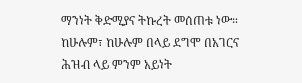ማንነት ቅድሚያና ትኩረት መሰጠቱ ነው። ከሁሉም፣ ከሁሉም በላይ ደግሞ በአገርና ሕዝብ ላይ ምንም አይነት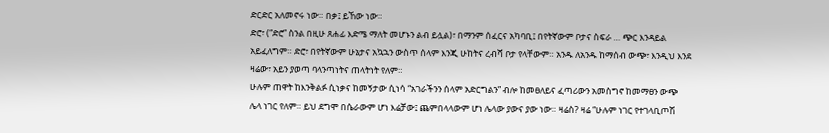ድርድር አለመኖሩ ነው። በቃ፤ ይኸው ነው።
ድሮ፣ (“ድሮ” ስንል በዚሁ ጸሐፊ እድሜ ማለት መሆኑን ልብ ይሏል)፣ በማንም ሰፈርና አካባቢ፤ በየትኛውም ቦታና ስፍራ … ጭር እንዳይል አይፈለግም። ድሮ፣ በየትኛውም ሁኔታና አኳኋን ውስጥ ሰላም እንጂ ሁከትና ረብሻ ቦታ የላቸውም። አንዱ ለአንዱ ከማሰብ ውጭ፣ እንዲህ እንደ ዛሬው፣ አይን ያወጣ ባላንጣነትና ጠላትነት የለም።
ሁሉም ጠዋት ከእንቅልፉ ሲነቃና ከመኝታው ሲነሳ “አገራችንን ሰላም አድርግልን” ብሎ ከመፀለይና ፈጣሪውን አመስግኖ ከመማፀን ውጭ ሌላ ነገር የለም። ይህ ደግሞ በሴራውም ሆነ እሬቻው፤ ጨምበላላውም ሆነ ሌላው ያውና ያው ነው። ዛሬስ? ዛሬ “ሁሉም ነገር የተገላቢጦሽ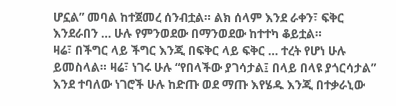ሆኗል” መባል ከተጀመረ ሰንብቷል። ልክ ሰላም እንደ ራቀን፣ ፍቅር እንደራበን … ሁሉ የምንወደው በማንወደው ከተተካ ቆይቷል።
ዛሬ፣ በችግር ላይ ችግር እንጂ በፍቅር ላይ ፍቅር … ተረት የሆነ ሁሉ ይመስላል። ዛሬ፣ ነገሩ ሁሉ “የበላችው ያገሳታል፤ በላይ በላዩ ያጎርሳታል” እንደ ተባለው ነገሮች ሁሉ ከድጡ ወደ ማጡ እየሄዱ እንጂ በተቃራኒው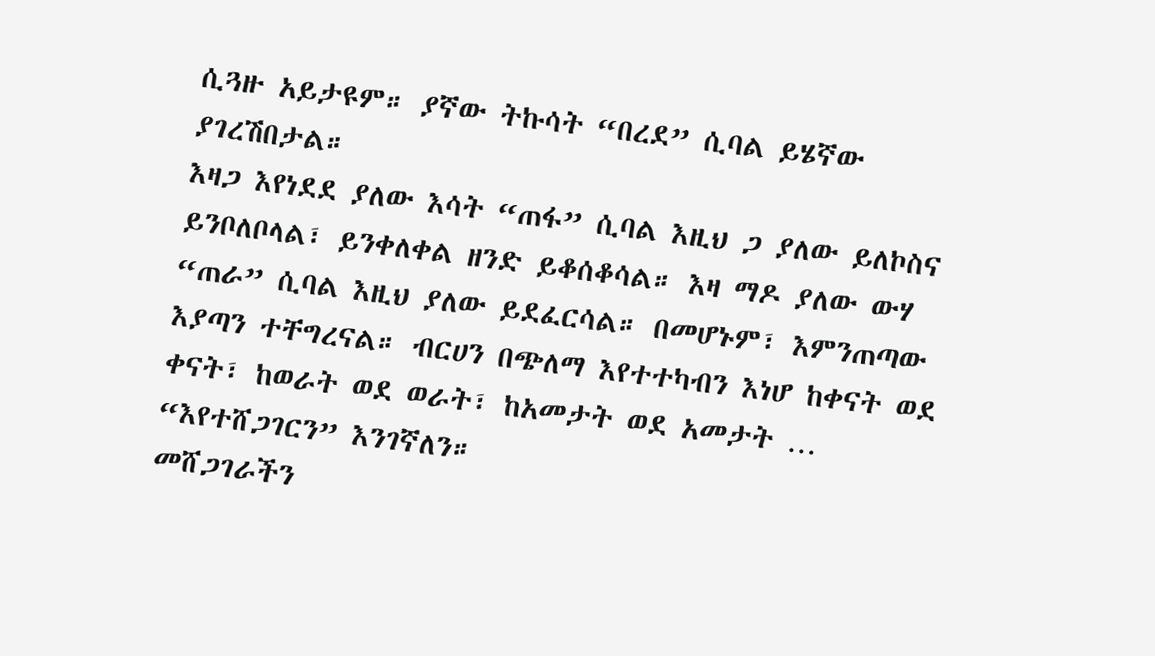ሲጓዙ አይታዩም። ያኛው ትኩሳት “በረደ” ሲባል ይሄኛው ያገረሽበታል።
እዛጋ እየነደደ ያለው እሳት “ጠፋ” ሲባል እዚህ ጋ ያለው ይለኮስና ይንቦለቦላል፣ ይንቀለቀል ዘንድ ይቆሰቆሳል። እዛ ማዶ ያለው ውሃ “ጠራ” ሲባል እዚህ ያለው ይደፈርሳል። በመሆኑም፣ እምንጠጣው እያጣን ተቸግረናል። ብርሀን በጭለማ እየተተካብን እነሆ ከቀናት ወደ ቀናት፣ ከወራት ወደ ወራት፣ ከአመታት ወደ አመታት … “እየተሸጋገርን” እንገኛለን።
መሸጋገራችን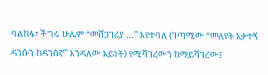ባልከፋ፣ ችግሩ ሁሌም “መሸጋገሪያ …” እየተባለ (ገጣሚው “መለየት አቃተኝ ዳንሱን ከዳንሰኛ” እንዳለው አይነት) የሚሻገረውን ከማይሻገረው፤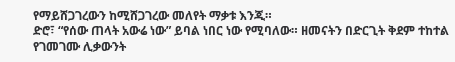የማይሸጋገረውን ከሚሸጋገረው መለየት ማቃቱ እንጂ።
ድሮ፣ “የሰው ጠላት አውሬ ነው” ይባል ነበር ነው የሚባለው። ዘመናትን በድርጊት ቅደም ተከተል የገመገሙ ሊቃውንት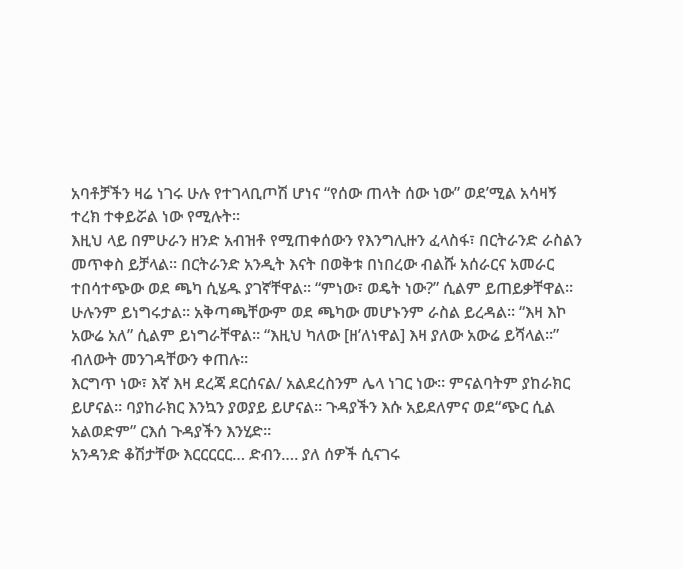አባቶቻችን ዛሬ ነገሩ ሁሉ የተገላቢጦሽ ሆነና “የሰው ጠላት ሰው ነው” ወደ’ሚል አሳዛኝ ተረክ ተቀይሯል ነው የሚሉት።
እዚህ ላይ በምሁራን ዘንድ አብዝቶ የሚጠቀሰውን የእንግሊዙን ፈላስፋ፣ በርትራንድ ራስልን መጥቀስ ይቻላል። በርትራንድ አንዲት እናት በወቅቱ በነበረው ብልሹ አሰራርና አመራር ተበሳተጭው ወደ ጫካ ሲሄዱ ያገኛቸዋል። “ምነው፣ ወዴት ነው?” ሲልም ይጠይቃቸዋል።
ሁሉንም ይነግሩታል። አቅጣጫቸውም ወደ ጫካው መሆኑንም ራስል ይረዳል። “እዛ እኮ አውሬ አለ” ሲልም ይነግራቸዋል። “እዚህ ካለው [ዘ’ለነዋል] እዛ ያለው አውሬ ይሻላል።” ብለውት መንገዳቸውን ቀጠሉ።
እርግጥ ነው፣ እኛ እዛ ደረጃ ደርሰናል/ አልደረስንም ሌላ ነገር ነው። ምናልባትም ያከራክር ይሆናል። ባያከራክር እንኳን ያወያይ ይሆናል። ጉዳያችን እሱ አይደለምና ወደ“ጭር ሲል አልወድም” ርእሰ ጉዳያችን እንሂድ።
አንዳንድ ቆሽታቸው እርርርርር… ድብን…. ያለ ሰዎች ሲናገሩ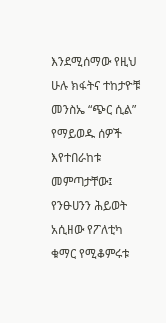እንደሚሰማው የዚህ ሁሉ ክፋትና ተከታዮቹ መንስኤ “ጭር ሲል” የማይወዱ ሰዎች እየተበራከቱ መምጣታቸው፤ የንፁሀንን ሕይወት አሲዘው የፖለቲካ ቁማር የሚቆምሩቱ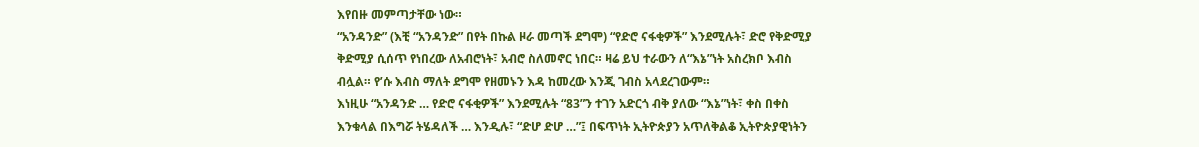እየበዙ መምጣታቸው ነው።
“አንዳንድ” (እቺ “አንዳንድ” በየት በኩል ዞራ መጣች ደግሞ) “የድሮ ናፋቂዎች” እንደሚሉት፣ ድሮ የቅድሚያ ቅድሚያ ሲሰጥ የነበረው ለአብሮነት፣ አብሮ ስለመኖር ነበር። ዛሬ ይህ ተራውን ለ“እኔ”ነት አስረክቦ እብስ ብሏል። የ’ሱ እብስ ማለት ደግሞ የዘመኑን እዳ ከመረው እንጂ ገብስ አላደረገውም።
እነዚሁ “አንዳንድ … የድሮ ናፋቂዎች” እንደሚሉት “83”ን ተገን አድርጎ ብቅ ያለው “እኔ”ነት፣ ቀስ በቀስ እንቁላል በእግሯ ትሄዳለች … እንዲሉ፣ “ድሆ ድሆ …”፤ በፍጥነት ኢትዮጵያን አጥለቅልቆ ኢትዮጵያዊነትን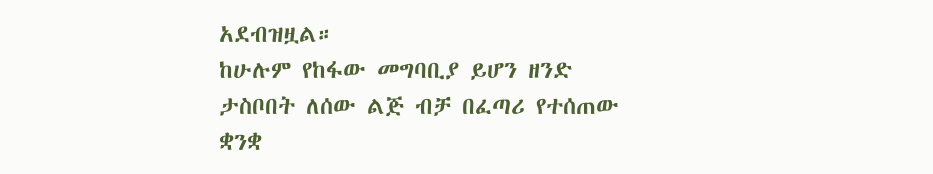አደብዝዟል።
ከሁሉም የከፋው መግባቢያ ይሆን ዘንድ ታስቦበት ለሰው ልጅ ብቻ በፈጣሪ የተሰጠው ቋንቋ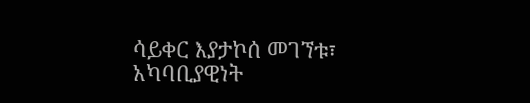ሳይቀር እያታኮሰ መገኘቱ፣ አካባቢያዊነት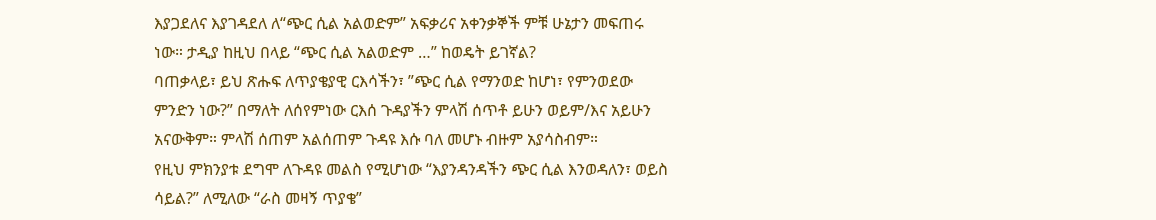እያጋደለና እያገዳደለ ለ“ጭር ሲል አልወድም” አፍቃሪና አቀንቃኞች ምቹ ሁኔታን መፍጠሩ ነው። ታዲያ ከዚህ በላይ “ጭር ሲል አልወድም …” ከወዴት ይገኛል?
ባጠቃላይ፣ ይህ ጽሑፍ ለጥያቄያዊ ርእሳችን፣ ”ጭር ሲል የማንወድ ከሆነ፣ የምንወደው ምንድን ነው?” በማለት ለሰየምነው ርእሰ ጉዳያችን ምላሽ ሰጥቶ ይሁን ወይም/እና አይሁን አናውቅም። ምላሽ ሰጠም አልሰጠም ጉዳዩ እሱ ባለ መሆኑ ብዙም አያሳስብም።
የዚህ ምክንያቱ ደግሞ ለጉዳዩ መልስ የሚሆነው “እያንዳንዳችን ጭር ሲል እንወዳለን፣ ወይስ ሳይል?” ለሚለው “ራስ መዛኝ ጥያቄ”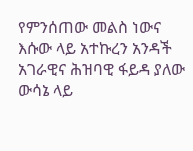የምንሰጠው መልስ ነውና እሱው ላይ አተኩረን አንዳች አገራዊና ሕዝባዊ ፋይዳ ያለው ውሳኔ ላይ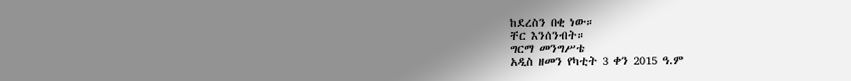ከደረስን በቂ ነው።
ቸር እንሰንብት።
ግርማ መንግሥቴ
አዲስ ዘመን የካቲት 3 ቀን 2015 ዓ.ም